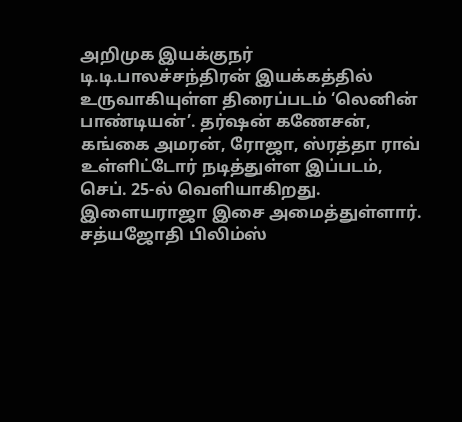அறிமுக இயக்குநர் டி.டி.பாலச்சந்திரன் இயக்கத்தில் உருவாகியுள்ள திரைப்படம் ‘லெனின் பாண்டியன்’. தர்ஷன் கணேசன், கங்கை அமரன், ரோஜா, ஸ்ரத்தா ராவ் உள்ளிட்டோர் நடித்துள்ள இப்படம், செப். 25-ல் வெளியாகிறது. இளையராஜா இசை அமைத்துள்ளார்.
சத்யஜோதி பிலிம்ஸ்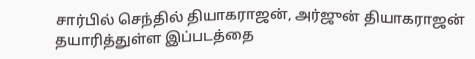சார்பில் செந்தில் தியாகராஜன், அர்ஜுன் தியாகராஜன் தயாரித்துள்ள இப்படத்தை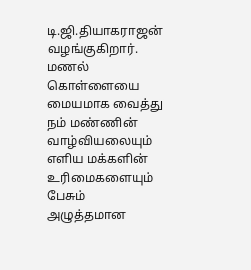டி.ஜி.தியாகராஜன் வழங்குகிறார். மணல் கொள்ளையை மையமாக வைத்து நம் மண்ணின் வாழ்வியலையும் எளிய மக்களின் உரிமைகளையும் பேசும் அழுத்தமான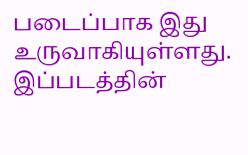படைப்பாக இது உருவாகியுள்ளது. இப்படத்தின்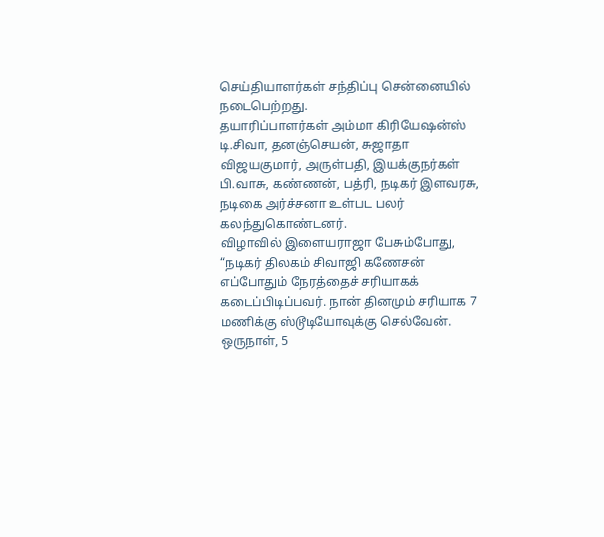செய்தியாளர்கள் சந்திப்பு சென்னையில் நடைபெற்றது.
தயாரிப்பாளர்கள் அம்மா கிரியேஷன்ஸ் டி.சிவா, தனஞ்செயன், சுஜாதா விஜயகுமார், அருள்பதி, இயக்குநர்கள் பி.வாசு, கண்ணன், பத்ரி, நடிகர் இளவரசு, நடிகை அர்ச்சனா உள்பட பலர் கலந்துகொண்டனர்.
விழாவில் இளையராஜா பேசும்போது, “நடிகர் திலகம் சிவாஜி கணேசன் எப்போதும் நேரத்தைச் சரியாகக் கடைப்பிடிப்பவர். நான் தினமும் சரியாக 7 மணிக்கு ஸ்டூடியோவுக்கு செல்வேன். ஒருநாள், 5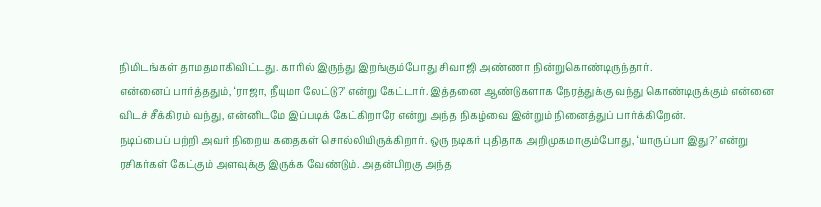நிமிடங்கள் தாமதமாகிவிட்டது. காரில் இருந்து இறங்கும்போது சிவாஜி அண்ணா நின்றுகொண்டிருந்தார்.
என்னைப் பார்த்ததும், ‘ராஜா, நீயுமா லேட்டு?’ என்று கேட்டார். இத்தனை ஆண்டுகளாக நேரத்துக்கு வந்து கொண்டிருக்கும் என்னை விடச் சீக்கிரம் வந்து, என்னிடமே இப்படிக் கேட்கிறாரே என்று அந்த நிகழ்வை இன்றும் நினைத்துப் பார்க்கிறேன்.
நடிப்பைப் பற்றி அவர் நிறைய கதைகள் சொல்லியிருக்கிறார். ஒரு நடிகர் புதிதாக அறிமுகமாகும்போது, ‘யாருப்பா இது?’ என்று ரசிகர்கள் கேட்கும் அளவுக்கு இருக்க வேண்டும். அதன்பிறகு அந்த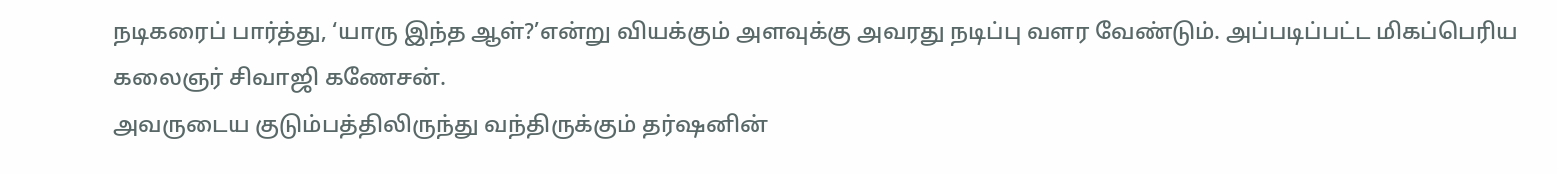நடிகரைப் பார்த்து, ‘யாரு இந்த ஆள்?’என்று வியக்கும் அளவுக்கு அவரது நடிப்பு வளர வேண்டும். அப்படிப்பட்ட மிகப்பெரிய கலைஞர் சிவாஜி கணேசன்.
அவருடைய குடும்பத்திலிருந்து வந்திருக்கும் தர்ஷனின்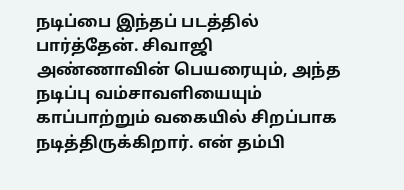நடிப்பை இந்தப் படத்தில் பார்த்தேன். சிவாஜி அண்ணாவின் பெயரையும், அந்த நடிப்பு வம்சாவளியையும் காப்பாற்றும் வகையில் சிறப்பாக நடித்திருக்கிறார். என் தம்பி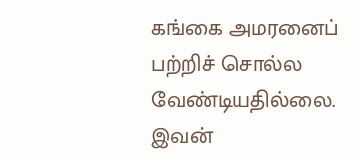கங்கை அமரனைப் பற்றிச் சொல்ல வேண்டியதில்லை. இவன்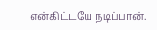என்கிட்டயே நடிப்பான்.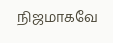நிஜமாகவே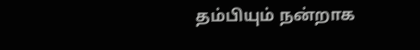தம்பியும் நன்றாக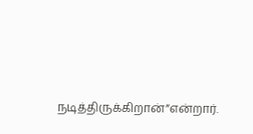நடித்திருக்கிறான்”என்றார்.